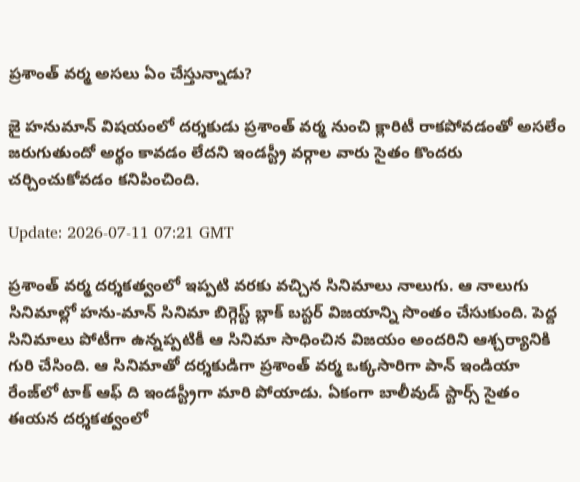ప్రశాంత్ వర్మ అసలు ఏం చేస్తున్నాడు?

జై హనుమాన్‌ విషయంలో దర్శకుడు ప్రశాంత్‌ వర్మ నుంచి క్లారిటీ రాకపోవడంతో అసలేం జరుగుతుందో అర్థం కావడం లేదని ఇండస్ట్రీ వర్గాల వారు సైతం కొందరు చర్చించుకోవడం కనిపించింది.

Update: 2026-07-11 07:21 GMT

ప్రశాంత్‌ వర్మ దర్శకత్వంలో ఇప్పటి వరకు వచ్చిన సినిమాలు నాలుగు. ఆ నాలుగు సినిమాల్లో హను-మాన్‌ సినిమా బిగ్గెస్ట్‌ బ్లాక్‌ బస్టర్‌ విజయాన్ని సొంతం చేసుకుంది. పెద్ద సినిమాలు పోటీగా ఉన్నప్పటికీ ఆ సినిమా సాధించిన విజయం అందరిని ఆశ్చర్యానికి గురి చేసింది. ఆ సినిమాతో దర్శకుడిగా ప్రశాంత్‌ వర్మ ఒక్కసారిగా పాన్ ఇండియా రేంజ్‌లో టాక్‌ ఆఫ్‌ ది ఇండస్ట్రీగా మారి పోయాడు. ఏకంగా బాలీవుడ్‌ స్టార్స్ సైతం ఈయన దర్శకత్వంలో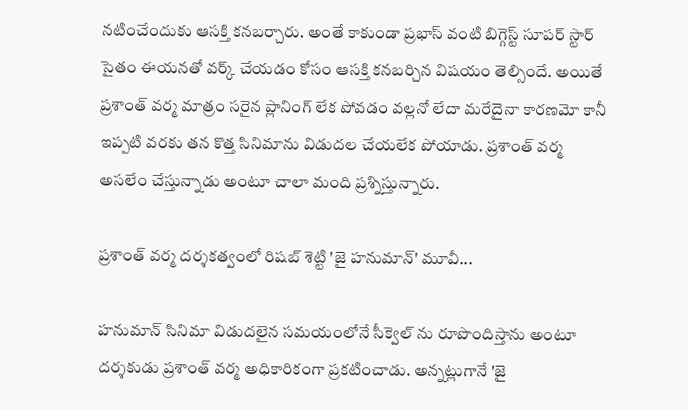నటించేందుకు ఆసక్తి కనబర్చారు. అంతే కాకుండా ప్రభాస్ వంటి బిగ్గెస్ట్‌ సూపర్ స్టార్‌ సైతం ఈయనతో వర్క్‌ చేయడం కోసం ఆసక్తి కనబర్చిన విషయం తెల్సిందే. అయితే ప్రశాంత్‌ వర్మ మాత్రం సరైన ప్లానింగ్‌ లేక పోవడం వల్లనో లేదా మరేదైనా కారణమో కానీ ఇప్పటి వరకు తన కొత్త సినిమాను విడుదల చేయలేక పోయాడు. ప్రశాంత్‌ వర్మ అసలేం చేస్తున్నాడు అంటూ చాలా మంది ప్రశ్నిస్తున్నారు.

ప్రశాంత్‌ వర్మ దర్శకత్వంలో రిషబ్‌ శెట్టి 'జై హనుమాన్‌' మూవీ...

హనుమాన్‌ సినిమా విడుదలైన సమయంలోనే సీక్వెల్‌ ను రూపొందిస్తాను అంటూ దర్శకుడు ప్రశాంత్‌ వర్మ అధికారికంగా ప్రకటించాడు. అన్నట్లుగానే 'జై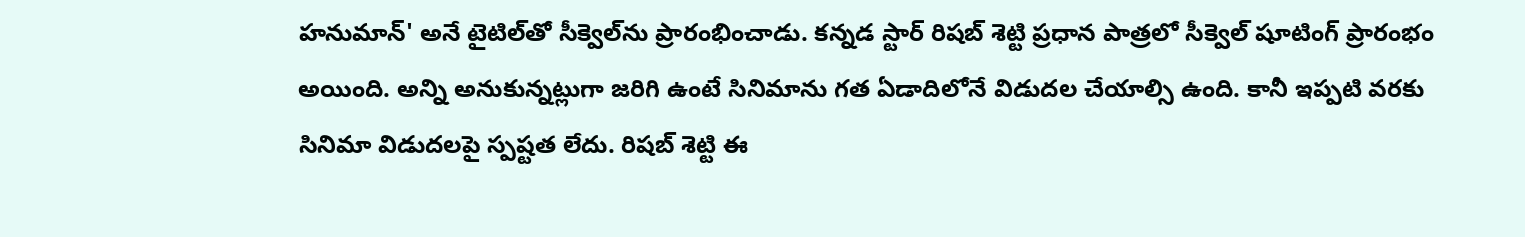హనుమాన్‌' అనే టైటిల్‌తో సీక్వెల్‌ను ప్రారంభించాడు. కన్నడ స్టార్‌ రిషబ్‌ శెట్టి ప్రధాన పాత్రలో సీక్వెల్‌ షూటింగ్‌ ప్రారంభం అయింది. అన్ని అనుకున్నట్లుగా జరిగి ఉంటే సినిమాను గత ఏడాదిలోనే విడుదల చేయాల్సి ఉంది. కానీ ఇప్పటి వరకు సినిమా విడుదలపై స్పష్టత లేదు. రిషబ్‌ శెట్టి ఈ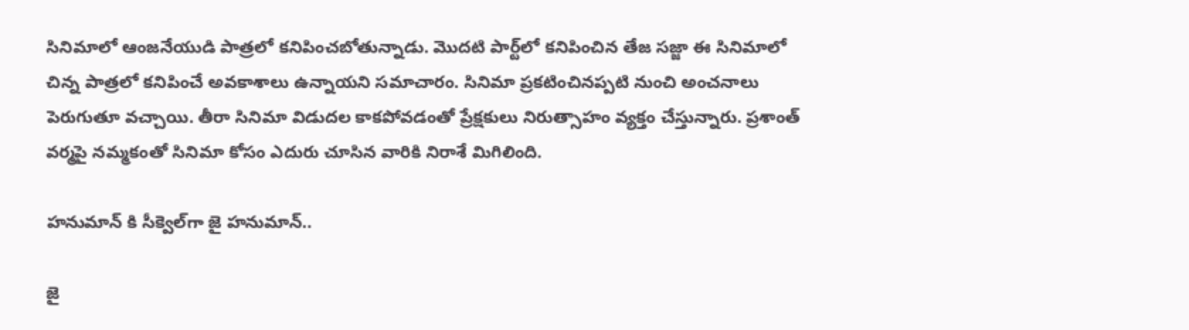సినిమాలో ఆంజనేయుడి పాత్రలో కనిపించబోతున్నాడు. మొదటి పార్ట్‌లో కనిపించిన తేజ సజ్జా ఈ సినిమాలో చిన్న పాత్రలో కనిపించే అవకాశాలు ఉన్నాయని సమాచారం. సినిమా ప్రకటించినప్పటి నుంచి అంచనాలు పెరుగుతూ వచ్చాయి. తీరా సినిమా విడుదల కాకపోవడంతో ప్రేక్షకులు నిరుత్సాహం వ్యక్తం చేస్తున్నారు. ప్రశాంత్‌ వర్మపై నమ్మకంతో సినిమా కోసం ఎదురు చూసిన వారికి నిరాశే మిగిలింది.

హనుమాన్‌ కి సీక్వెల్‌గా జై హనుమాన్‌..

జై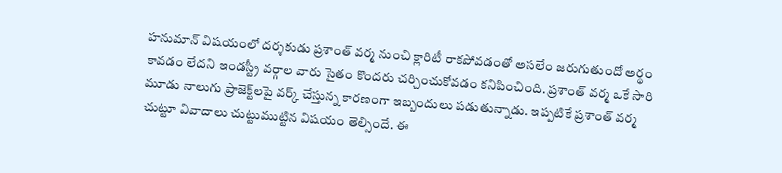హనుమాన్‌ విషయంలో దర్శకుడు ప్రశాంత్‌ వర్మ నుంచి క్లారిటీ రాకపోవడంతో అసలేం జరుగుతుందో అర్థం కావడం లేదని ఇండస్ట్రీ వర్గాల వారు సైతం కొందరు చర్చించుకోవడం కనిపించింది. ప్రశాంత్‌ వర్మ ఒకే సారి మూడు నాలుగు ప్రాజెక్ట్‌లపై వర్క్‌ చేస్తున్న కారణంగా ఇబ్బందులు పడుతున్నాడు. ఇప్పటికే ప్రశాంత్ వర్మ చుట్టూ వివాదాలు చుట్టుముట్టిన విషయం తెల్సిందే. ఈ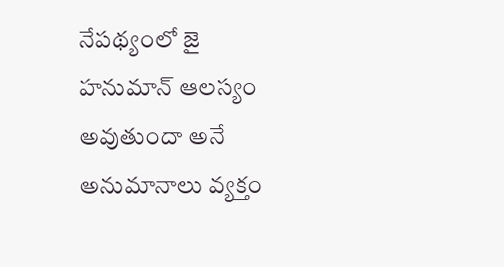నేపథ్యంలో జై హనుమాన్‌ ఆలస్యం అవుతుందా అనే అనుమానాలు వ్యక్తం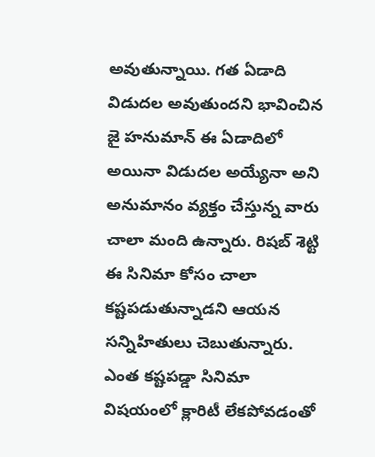అవుతున్నాయి. గత ఏడాది విడుదల అవుతుందని భావించిన జై హనుమాన్‌ ఈ ఏడాదిలో అయినా విడుదల అయ్యేనా అని అనుమానం వ్యక్తం చేస్తున్న వారు చాలా మంది ఉన్నారు. రిషబ్‌ శెట్టి ఈ సినిమా కోసం చాలా కష్టపడుతున్నాడని ఆయన సన్నిహితులు చెబుతున్నారు. ఎంత కష్టపడ్డా సినిమా విషయంలో క్లారిటీ లేకపోవడంతో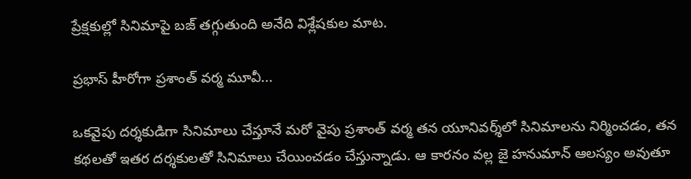ప్రేక్షకుల్లో సినిమాపై బజ్‌ తగ్గుతుంది అనేది విశ్లేషకుల మాట.

ప్రభాస్ హీరోగా ప్రశాంత్‌ వర్మ మూవీ...

ఒకవైపు దర్శకుడిగా సినిమాలు చేస్తూనే మరో వైపు ప్రశాంత్‌ వర్మ తన యూనివర్శ్‌లో సినిమాలను నిర్మించడం, తన కథలతో ఇతర దర్శకులతో సినిమాలు చేయించడం చేస్తున్నాడు. ఆ కారనం వల్ల జై హనుమాన్‌ ఆలస్యం అవుతూ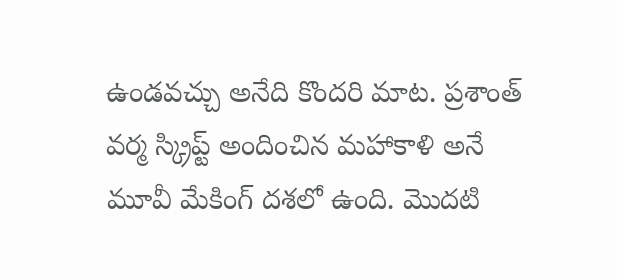ఉండవచ్చు అనేది కొందరి మాట. ప్రశాంత్‌ వర్మ స్క్రిప్ట్‌ అందించిన మహాకాళి అనే మూవీ మేకింగ్‌ దశలో ఉంది. మొదటి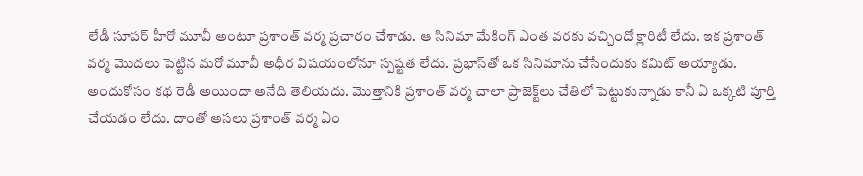లేడీ సూపర్‌ హీరో మూవీ అంటూ ప్రశాంత్‌ వర్మ ప్రచారం చేశాడు. ఆ సినిమా మేకింగ్‌ ఎంత వరకు వచ్చిందో క్లారిటీ లేదు. ఇక ప్రశాంత్‌ వర్మ మొదలు పెట్టిన మరో మూవీ అధీర విషయంలోనూ స్పష్టత లేదు. ప్రభాస్‌తో ఒక సినిమాను చేసేందుకు కమిట్ అయ్యాడు. అందుకోసం కథ రెడీ అయిందా అనేది తెలియదు. మొత్తానికి ప్రశాంత్‌ వర్మ చాలా ప్రాజెక్ట్‌లు చేతిలో పెట్టుకున్నాడు కానీ ఏ ఒక్కటి పూర్తి చేయడం లేదు. దాంతో అసలు ప్రశాంత్‌ వర్మ ఏం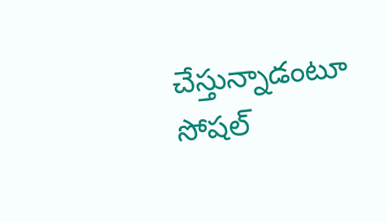చేస్తున్నాడంటూ సోషల్‌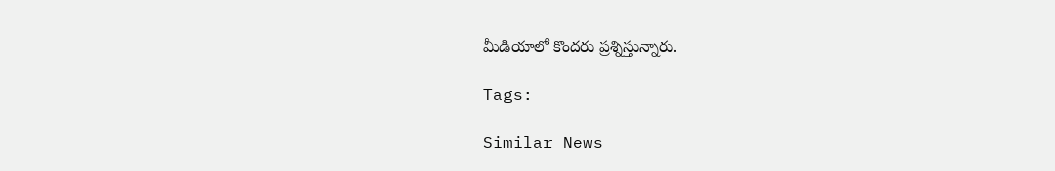మీడియాలో కొందరు ప్రశ్నిస్తున్నారు.

Tags:

Similar News